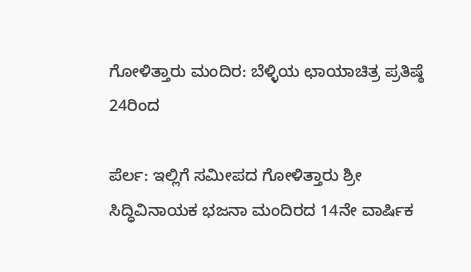ಗೋಳಿತ್ತಾರು ಮಂದಿರ: ಬೆಳ್ಳಿಯ ಛಾಯಾಚಿತ್ರ ಪ್ರತಿಷ್ಠೆ 24ರಿಂದ

ಪೆರ್ಲ: ಇಲ್ಲಿಗೆ ಸಮೀಪದ ಗೋಳಿತ್ತಾರು ಶ್ರೀ ಸಿದ್ಧಿವಿನಾಯಕ ಭಜನಾ ಮಂದಿರದ 14ನೇ ವಾರ್ಷಿಕ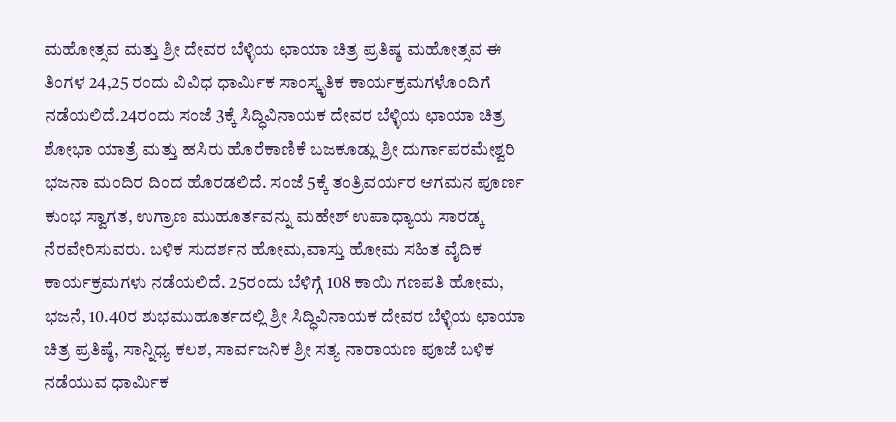ಮಹೋತ್ಸವ ಮತ್ತು ಶ್ರೀ ದೇವರ ಬೆಳ್ಳಿಯ ಛಾಯಾ ಚಿತ್ರ ಪ್ರತಿಷ್ಠ ಮಹೋತ್ಸವ ಈ ತಿಂಗಳ 24,25 ರಂದು ವಿವಿಧ ಧಾರ್ಮಿಕ ಸಾಂಸ್ಕೃತಿಕ ಕಾರ್ಯಕ್ರಮಗಳೊಂದಿಗೆ ನಡೆಯಲಿದೆ.24ರಂದು ಸಂಜೆ 3ಕ್ಕೆ ಸಿದ್ಧಿವಿನಾಯಕ ದೇವರ ಬೆಳ್ಳಿಯ ಛಾಯಾ ಚಿತ್ರ ಶೋಭಾ ಯಾತ್ರೆ ಮತ್ತು ಹಸಿರು ಹೊರೆಕಾಣಿಕೆ ಬಜಕೂಡ್ಲು ಶ್ರೀ ದುರ್ಗಾಪರಮೇಶ್ವರಿ ಭಜನಾ ಮಂದಿರ ದಿಂದ ಹೊರಡಲಿದೆ. ಸಂಜೆ 5ಕ್ಕೆ ತಂತ್ರಿವರ್ಯರ ಆಗಮನ ಪೂರ್ಣ ಕುಂಭ ಸ್ವಾಗತ, ಉಗ್ರಾಣ ಮುಹೂರ್ತವನ್ನು ಮಹೇಶ್ ಉಪಾಧ್ಯಾಯ ಸಾರಡ್ಕ ನೆರವೇರಿಸುವರು. ಬಳಿಕ ಸುದರ್ಶನ ಹೋಮ,ವಾಸ್ತು ಹೋಮ ಸಹಿತ ವೈದಿಕ ಕಾರ್ಯಕ್ರಮಗಳು ನಡೆಯಲಿದೆ. 25ರಂದು ಬೆಳಿಗ್ಗೆ 108 ಕಾಯಿ ಗಣಪತಿ ಹೋಮ, ಭಜನೆ, 10.40ರ ಶುಭಮುಹೂರ್ತದಲ್ಲಿ ಶ್ರೀ ಸಿದ್ಧಿವಿನಾಯಕ ದೇವರ ಬೆಳ್ಳಿಯ ಛಾಯಾ ಚಿತ್ರ ಪ್ರತಿಷ್ಠೆ, ಸಾನ್ನಿಧ್ಯ ಕಲಶ, ಸಾರ್ವಜನಿಕ ಶ್ರೀ ಸತ್ಯ ನಾರಾಯಣ ಪೂಜೆ ಬಳಿಕ ನಡೆಯುವ ಧಾರ್ಮಿಕ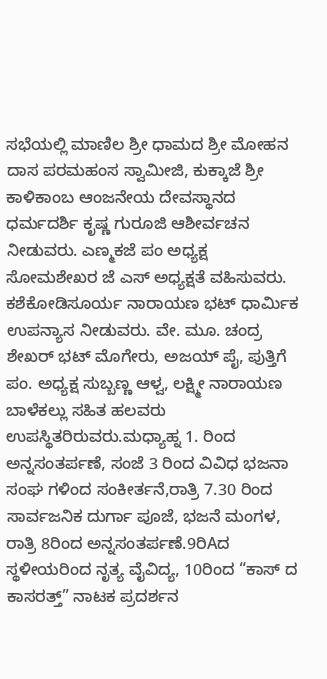ಸಭೆಯಲ್ಲಿ ಮಾಣಿಲ ಶ್ರೀ ಧಾಮದ ಶ್ರೀ ಮೋಹನ ದಾಸ ಪರಮಹಂಸ ಸ್ವಾಮೀಜಿ, ಕುಕ್ಕಾಜೆ ಶ್ರೀ ಕಾಳಿಕಾಂಬ ಆಂಜನೇಯ ದೇವಸ್ಥಾನದ ಧರ್ಮದರ್ಶಿ ಕೃಷ್ಣ ಗುರೂಜಿ ಆಶೀರ್ವಚನ ನೀಡುವರು. ಎಣ್ಮಕಜೆ ಪಂ ಅಧ್ಯಕ್ಷ ಸೋಮಶೇಖರ ಜೆ ಎಸ್ ಅಧ್ಯಕ್ಷತೆ ವಹಿಸುವರು. ಕಶೆಕೋಡಿಸೂರ್ಯ ನಾರಾಯಣ ಭಟ್ ಧಾರ್ಮಿಕ ಉಪನ್ಯಾಸ ನೀಡುವರು. ವೇ. ಮೂ. ಚಂದ್ರ ಶೇಖರ್ ಭಟ್ ಮೊಗೇರು, ಅಜಯ್ ಪೈ, ಪುತ್ತಿಗೆ ಪಂ. ಅಧ್ಯಕ್ಷ ಸುಬ್ಬಣ್ಣ ಆಳ್ವ, ಲಕ್ಷ್ಮೀ ನಾರಾಯಣ ಬಾಳೆಕಲ್ಲು ಸಹಿತ ಹಲವರು ಉಪಸ್ಥಿತರಿರುವರು.ಮಧ್ಯಾಹ್ನ 1. ರಿಂದ ಅನ್ನಸಂತರ್ಪಣೆ, ಸಂಜೆ 3 ರಿಂದ ವಿವಿಧ ಭಜನಾ ಸಂಘ ಗಳಿಂದ ಸಂಕೀರ್ತನೆ,ರಾತ್ರಿ 7.30 ರಿಂದ ಸಾರ್ವಜನಿಕ ದುರ್ಗಾ ಪೂಜೆ, ಭಜನೆ ಮಂಗಳ, ರಾತ್ರಿ 8ರಿಂದ ಅನ್ನಸಂತರ್ಪಣೆ.9ರಿAದ ಸ್ಥಳೀಯರಿಂದ ನೃತ್ಯ ವೈವಿದ್ಯ, 10ರಿಂದ “ಕಾಸ್ ದ ಕಾಸರತ್ತ್” ನಾಟಕ ಪ್ರದರ್ಶನ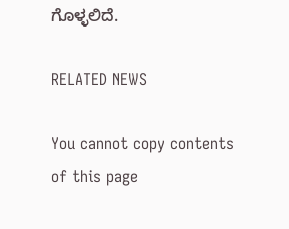ಗೊಳ್ಳಲಿದೆ.

RELATED NEWS

You cannot copy contents of this page